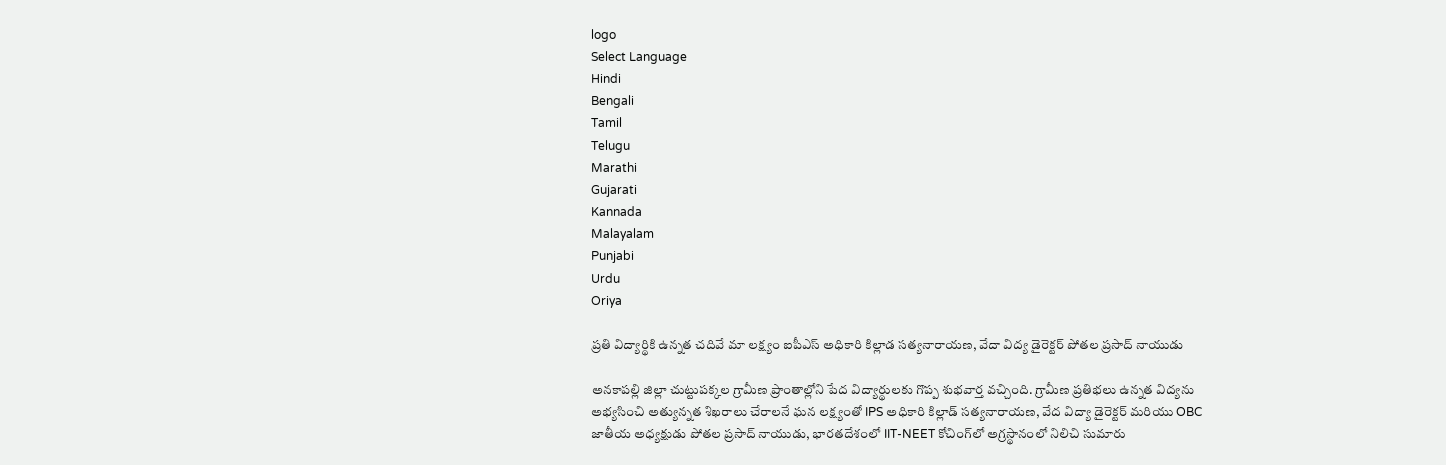logo
Select Language
Hindi
Bengali
Tamil
Telugu
Marathi
Gujarati
Kannada
Malayalam
Punjabi
Urdu
Oriya

ప్రతి విద్యార్థికి ఉన్నత చదివే మా లక్ష్యం ఐపీఎస్ అధికారి కిల్లాడ సత్యనారాయణ, వేదా విద్య డైరెక్టర్ పోతల ప్రసాద్ నాయుడు

అనకాపల్లి జిల్లా చుట్టుపక్కల గ్రామీణ ప్రాంతాల్లోని పేద విద్యార్థులకు గొప్ప శుభవార్త వచ్చింది. గ్రామీణ ప్రతిభలు ఉన్నత విద్యను అభ్యసించి అత్యున్నత శిఖరాలు చేరాలనే ఘన లక్ష్యంతో IPS అధికారి కిల్లాడ్ సత్యనారాయణ, వేద విద్యా డైరెక్టర్ మరియు OBC జాతీయ అధ్యక్షుడు పోతల ప్రసాద్ నాయుడు, భారతదేశంలో IIT-NEET కోచింగ్‌లో అగ్రస్థానంలో నిలిచి సుమారు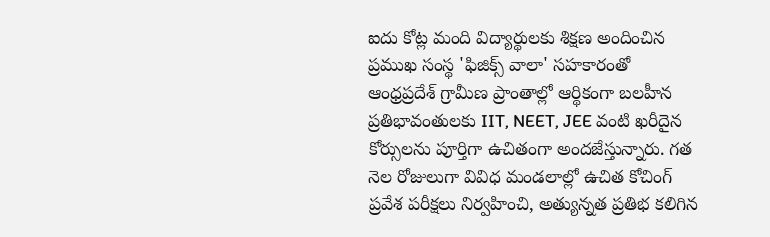ఐదు కోట్ల మంది విద్యార్థులకు శిక్షణ అందించిన ప్రముఖ సంస్థ 'ఫిజిక్స్ వాలా' సహకారంతో ఆంధ్రప్రదేశ్ గ్రామీణ ప్రాంతాల్లో ఆర్థికంగా బలహీన ప్రతిభావంతులకు IIT, NEET, JEE వంటి ఖరీదైన కోర్సులను పూర్తిగా ఉచితంగా అందజేస్తున్నారు. గత నెల రోజులుగా వివిధ మండలాల్లో ఉచిత కోచింగ్ ప్రవేశ పరీక్షలు నిర్వహించి, అత్యున్నత ప్రతిభ కలిగిన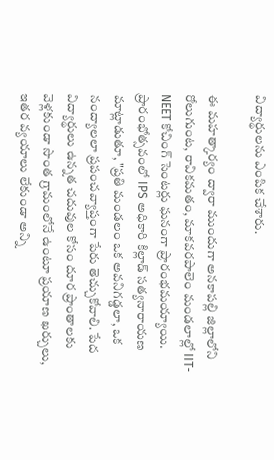విద్యార్థులను ఎంపిక చేశారు.

ఈ మహత్కార్యం ద్వారా ముందుగా అనకాపల్లి జిల్లాలోని రోలుగుంట, రావికమతం, మాకవరపాలెం మండలాల్లో IIT-NEET కోచింగ్ సెంటర్లు ఘనంగా ప్రారంభమయ్యాయి. ప్రారంభోత్సవంలో IPS అధికారి కిల్లాడ్ సత్యనారాయణ మాట్లాడుతూ, "ప్రతి మండలం ఒక అవనిగడ్డలా, ఒక నంద్యాలలా ప్రపంచవ్యాప్తంగా పేరు తెచ్చుకోవాలి. పేద విద్యార్థులు ఉన్నత చదువుల కోసం దూర ప్రాంతాలకు వెళ్లకుండా సొంత గ్రామంలోనే ఉంటూ ప్రయాణ ఖర్చులు, ఇతర వ్యయాలు లేకుండా అన్ని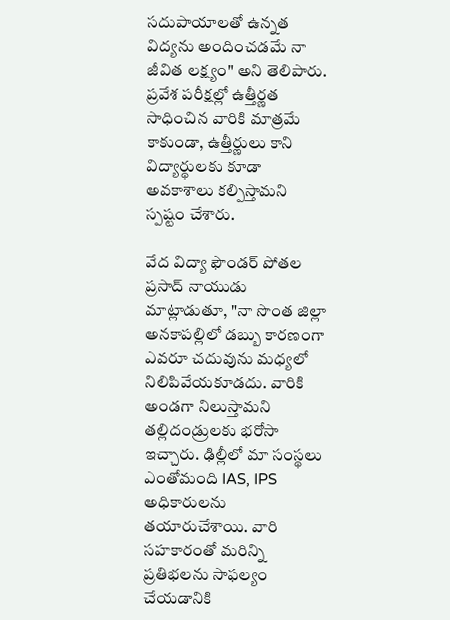సదుపాయాలతో ఉన్నత విద్యను అందించడమే నా జీవిత లక్ష్యం" అని తెలిపారు. ప్రవేశ పరీక్షల్లో ఉత్తీర్ణత సాధించిన వారికి మాత్రమే కాకుండా, ఉత్తీర్ణులు కాని విద్యార్థులకు కూడా అవకాశాలు కల్పిస్తామని స్పష్టం చేశారు.

వేద విద్యా ఫౌండర్ పోతల ప్రసాద్ నాయుడు మాట్లాడుతూ, "నా సొంత జిల్లా అనకాపల్లిలో డబ్బు కారణంగా ఎవరూ చదువును మధ్యలో నిలిపివేయకూడదు. వారికి అండగా నిలుస్తామని తల్లిదండ్రులకు భరోసా ఇచ్చారు. ఢిల్లీలో మా సంస్థలు ఎంతోమంది IAS, IPS అధికారులను తయారుచేశాయి. వారి సహకారంతో మరిన్ని ప్రతిభలను సాఫల్యం చేయడానికి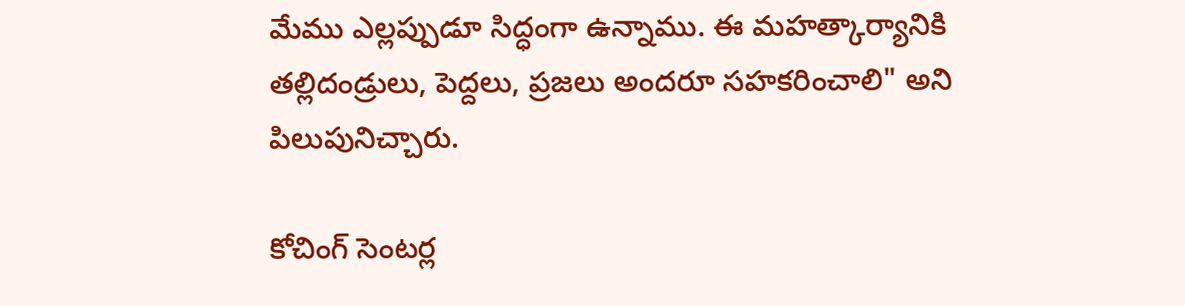మేము ఎల్లప్పుడూ సిద్ధంగా ఉన్నాము. ఈ మహత్కార్యానికి తల్లిదండ్రులు, పెద్దలు, ప్రజలు అందరూ సహకరించాలి" అని పిలుపునిచ్చారు.

కోచింగ్ సెంటర్ల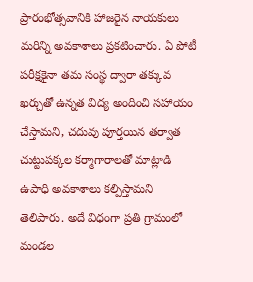ప్రారంభోత్సవానికి హాజరైన నాయకులు మరిన్ని అవకాశాలు ప్రకటించారు. ఏ పోటీ పరీక్షకైనా తమ సంస్థ ద్వారా తక్కువ ఖర్చుతో ఉన్నత విద్య అందించి సహాయం చేస్తామని, చదువు పూర్తయిన తర్వాత చుట్టుపక్కల కర్మాగారాలతో మాట్లాడి ఉపాధి అవకాశాలు కల్పిస్తామని తెలిపారు. అదే విధంగా ప్రతి గ్రామంలో మండల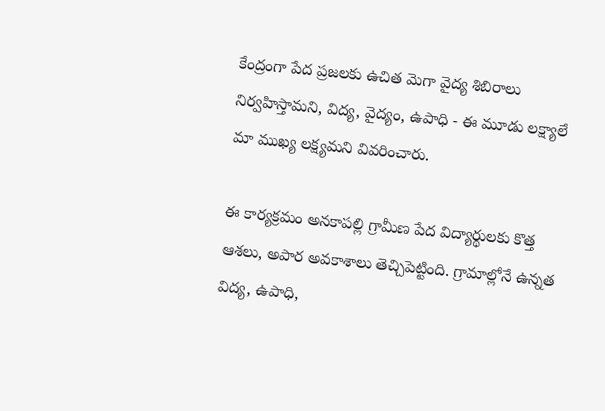కేంద్రంగా పేద ప్రజలకు ఉచిత మెగా వైద్య శిబిరాలు నిర్వహిస్తామని, విద్య, వైద్యం, ఉపాధి - ఈ మూడు లక్ష్యాలే మా ముఖ్య లక్ష్యమని వివరించారు.

ఈ కార్యక్రమం అనకాపల్లి గ్రామీణ పేద విద్యార్థులకు కొత్త ఆశలు, అపార అవకాశాలు తెచ్చిపెట్టింది. గ్రామాల్లోనే ఉన్నత విద్య, ఉపాధి,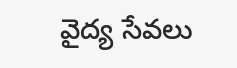వైద్య సేవలు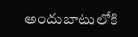అందుబాటులోకి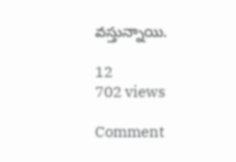వస్తున్నాయి.

12
702 views

Comment